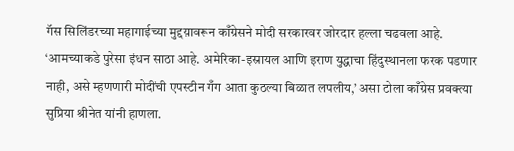गॅस सिलिंडरच्या महागाईच्या मुद्दय़ावरून काँग्रेसने मोदी सरकारवर जोरदार हल्ला चढवला आहे. ‘आमच्याकडे पुरेसा इंधन साठा आहे. अमेरिका-इस्रायल आणि इराण युद्धाचा हिंदुस्थानला फरक पडणार नाही, असे म्हणणारी मोदींची एपस्टीन गँग आता कुठल्या बिळात लपलीय,’ असा टोला काँग्रेस प्रवक्त्या सुप्रिया श्रीनेत यांनी हाणला.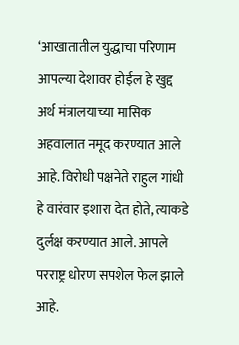‘आखातातील युद्धाचा परिणाम आपल्या देशावर होईल हे खुद्द अर्थ मंत्रालयाच्या मासिक अहवालात नमूद करण्यात आले आहे. विरोधी पक्षनेते राहुल गांधी हे वारंवार इशारा देत होते, त्याकडे दुर्लक्ष करण्यात आले. आपले परराष्ट्र धोरण सपशेल फेल झाले आहे.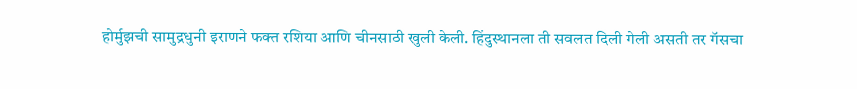होर्मुझची सामुद्रधुनी इराणने फक्त रशिया आणि चीनसाठी खुली केली. हिंदुस्थानला ती सवलत दिली गेली असती तर गॅसचा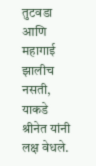तुटवडा आणि महागाई झालीच नसती, याकडे श्रीनेत यांनी लक्ष वेधले.